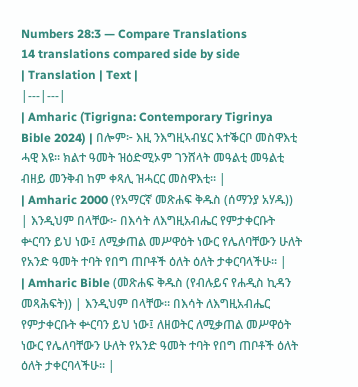Numbers 28:3 — Compare Translations
14 translations compared side by side
| Translation | Text |
|---|---|
| Amharic (Tigrigna: Contemporary Tigrinya Bible 2024) | በሎም፦ እዚ ንእግዚኣብሄር እተቕርቦ መስዋእቲ ሓዊ እዩ። ክልተ ዓመት ዝዕድሚኦም ገንሸላት መዓልቲ መዓልቲ ብዘይ መንቅብ ከም ቀጻሊ ዝሓርር መስዋእቲ። |
| Amharic 2000 (የአማርኛ መጽሐፍ ቅዱስ (ሰማንያ አሃዱ)) | እንዲህም በላቸው፦ በእሳት ለእግዚአብሔር የምታቀርቡት ቍርባን ይህ ነው፤ ለሚቃጠል መሥዋዕት ነውር የሌለባቸውን ሁለት የአንድ ዓመት ተባት የበግ ጠቦቶች ዕለት ዕለት ታቀርባላችሁ። |
| Amharic Bible (መጽሐፍ ቅዱስ (የብሉይና የሐዲስ ኪዳን መጻሕፍት)) | እንዲህም በላቸው። በእሳት ለእግዚአብሔር የምታቀርቡት ቍርባን ይህ ነው፤ ለዘወትር ለሚቃጠል መሥዋዕት ነውር የሌለባቸውን ሁለት የአንድ ዓመት ተባት የበግ ጠቦቶች ዕለት ዕለት ታቀርባላችሁ። |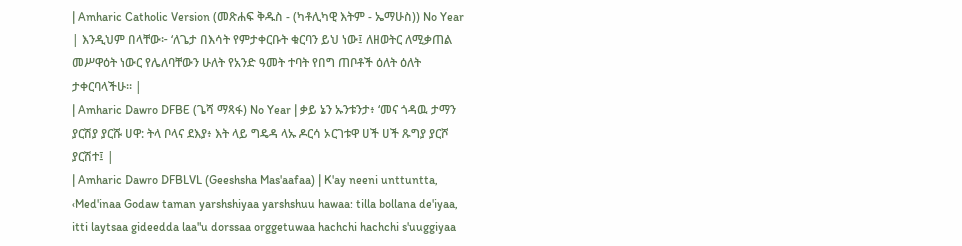| Amharic Catholic Version (መጽሐፍ ቅዱስ - (ካቶሊካዊ እትም - ኤማሁስ)) No Year | እንዲህም በላቸው፦ ‘ለጌታ በእሳት የምታቀርቡት ቁርባን ይህ ነው፤ ለዘወትር ለሚቃጠል መሥዋዕት ነውር የሌለባቸውን ሁለት የአንድ ዓመት ተባት የበግ ጠቦቶች ዕለት ዕለት ታቀርባላችሁ። |
| Amharic Dawro DFBE (ጌሻ ማጻፋ) No Year | ቃይ ኔን ኡንቱንታ፥ ‘መና ጎዳዉ ታማን ያርሽያ ያርሹ ሀዋ: ትላ ቦላና ደእያ፥ እት ላይ ግዴዳ ላኡ ዶርሳ ኦርገቱዋ ሀች ሀች ጹግያ ያርሾ ያርሽተ፤ |
| Amharic Dawro DFBLVL (Geeshsha Mas'aafaa) | K'ay neeni unttuntta, ‹Med'inaa Godaw taman yarshshiyaa yarshshuu hawaa: tilla bollana de'iyaa, itti laytsaa gideedda laa"u dorssaa orggetuwaa hachchi hachchi s'uuggiyaa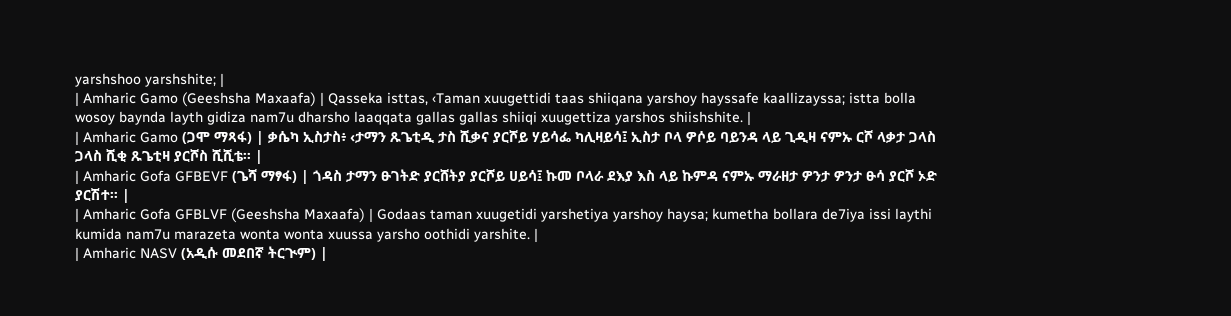yarshshoo yarshshite; |
| Amharic Gamo (Geeshsha Maxaafa) | Qasseka isttas, ‹Taman xuugettidi taas shiiqana yarshoy hayssafe kaallizayssa; istta bolla wosoy baynda layth gidiza nam7u dharsho laaqqata gallas gallas shiiqi xuugettiza yarshos shiishshite. |
| Amharic Gamo (ጋሞ ማጻፋ) | ቃሴካ ኢስታስ፥ ‹ታማን ጹጌቲዲ ታስ ሺቃና ያርሾይ ሃይሳፌ ካሊዛይሳ፤ ኢስታ ቦላ ዎሶይ ባይንዳ ላይ ጊዲዛ ናምኡ ርሾ ላቃታ ጋላስ ጋላስ ሺቂ ጹጌቲዛ ያርሾስ ሺሺቴ። |
| Amharic Gofa GFBEVF (ጌሻ ማፃፋ) | ጎዳስ ታማን ፁገትድ ያርሸትያ ያርሾይ ሀይሳ፤ ኩመ ቦላራ ደእያ እስ ላይ ኩምዳ ናምኡ ማራዘታ ዎንታ ዎንታ ፁሳ ያርሾ ኦድ ያርሽተ። |
| Amharic Gofa GFBLVF (Geeshsha Maxaafa) | Godaas taman xuugetidi yarshetiya yarshoy haysa; kumetha bollara de7iya issi laythi kumida nam7u marazeta wonta wonta xuussa yarsho oothidi yarshite. |
| Amharic NASV (አዲሱ መደበኛ ትርጒም) |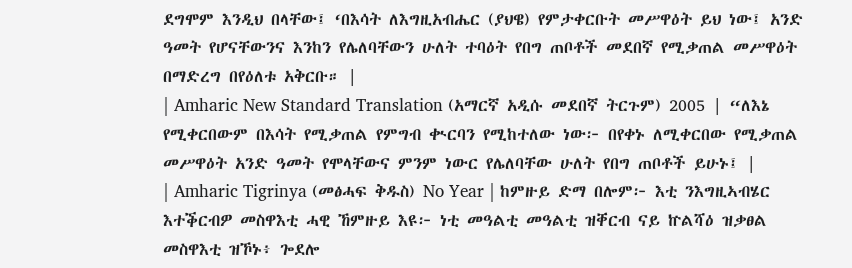ደግሞም እንዲህ በላቸው፤ ‘በእሳት ለእግዚአብሔር (ያህዌ) የምታቀርቡት መሥዋዕት ይህ ነው፤ አንድ ዓመት የሆናቸውንና እንከን የሌለባቸውን ሁለት ተባዕት የበግ ጠቦቶች መደበኛ የሚቃጠል መሥዋዕት በማድረግ በየዕለቱ አቅርቡ። |
| Amharic New Standard Translation (አማርኛ አዲሱ መደበኛ ትርጉም) 2005 | “ለእኔ የሚቀርበውም በእሳት የሚቃጠል የምግብ ቊርባን የሚከተለው ነው፦ በየቀኑ ለሚቀርበው የሚቃጠል መሥዋዕት አንድ ዓመት የሞላቸውና ምንም ነውር የሌለባቸው ሁለት የበግ ጠቦቶች ይሁኑ፤ |
| Amharic Tigrinya (መፅሓፍ ቅዱስ) No Year | ከምዙይ ድማ በሎም፦ እቲ ንእግዚኣብሄር እተቕርብዎ መስዋእቲ ሓዊ ኸምዙይ እዩ፦ ነቲ መዓልቲ መዓልቲ ዝቐርብ ናይ ኵልሻዕ ዝቃፀል መስዋእቲ ዝኾኑ፥ ጐደሎ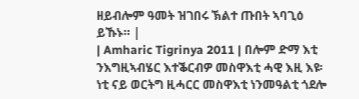ዘይብሎም ዓመት ዝገበሩ ኽልተ ጡበት ኣባጊዕ ይኹኑ። |
| Amharic Tigrinya 2011 | በሎም ድማ እቲ ንእግዚኣብሄር እተቕርብዎ መስዋእቲ ሓዊ እዚ እዩ፡ ነቲ ናይ ወርትግ ዚሓርር መስዋእቲ ነንመዓልቲ ጎደሎ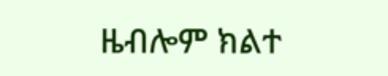ዜብሎም ክልተ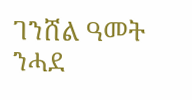ገንሸል ዓመት ንሓደ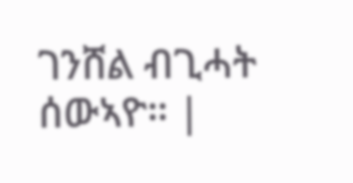ገንሸል ብጊሓት ሰውኣዮ። |